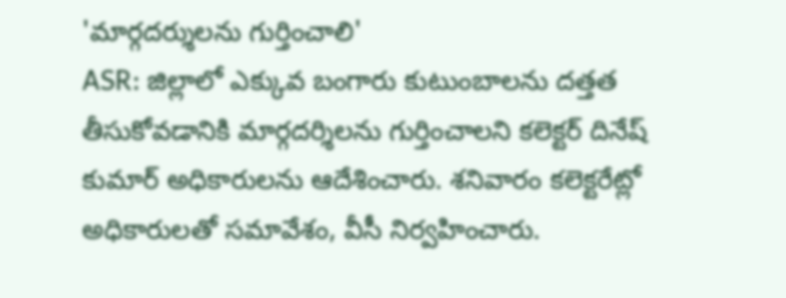'మార్గదర్శులను గుర్తించాలి'
ASR: జిల్లాలో ఎక్కువ బంగారు కుటుంబాలను దత్తత తీసుకోవడానికి మార్గదర్శిలను గుర్తించాలని కలెక్టర్ దినేష్ కుమార్ అధికారులను ఆదేశించారు. శనివారం కలెక్టరేట్లో అధికారులతో సమావేశం, వీసీ నిర్వహించారు.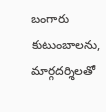బంగారు కుటుంబాలను, మార్గదర్శిలతో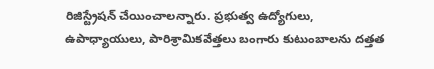రిజిస్ట్రేషన్ చేయించాలన్నారు. ప్రభుత్వ ఉద్యోగులు, ఉపాధ్యాయులు, పారిశ్రామికవేత్తలు బంగారు కుటుంబాలను దత్తత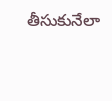తీసుకునేలా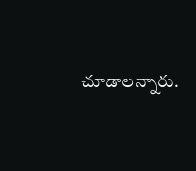చూడాలన్నారు.